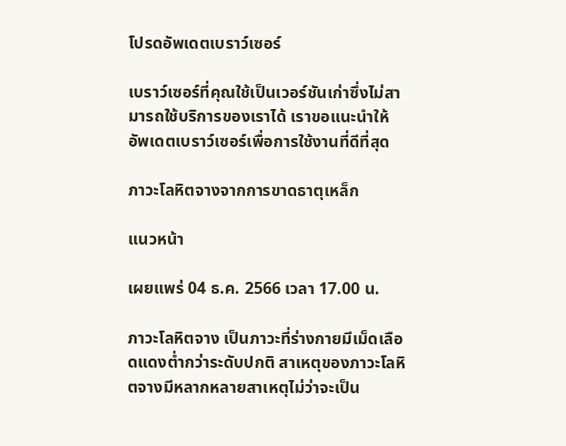โปรดอัพเดตเบราว์เซอร์

เบราว์เซอร์ที่คุณใช้เป็นเวอร์ชันเก่าซึ่งไม่สามารถใช้บริการของเราได้ เราขอแนะนำให้อัพเดตเบราว์เซอร์เพื่อการใช้งานที่ดีที่สุด

ภาวะโลหิตจางจากการขาดธาตุเหล็ก

แนวหน้า

เผยแพร่ 04 ธ.ค. 2566 เวลา 17.00 น.

ภาวะโลหิตจาง เป็นภาวะที่ร่างกายมีเม็ดเลือดแดงต่ำกว่าระดับปกติ สาเหตุของภาวะโลหิตจางมีหลากหลายสาเหตุไม่ว่าจะเป็น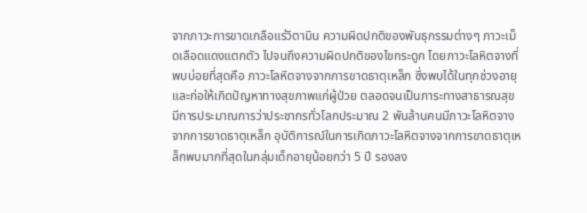จากภาวะการขาดเกลือแร่วิตามิน ความผิดปกติของพันธุกรรมต่างๆ ภาวะเม็ดเลือดแดงแตกตัว ไปจนถึงความผิดปกติของไขกระดูก โดยภาวะโลหิตจางที่พบบ่อยที่สุดคือ ภาวะโลหิตจางจากการขาดธาตุเหล็ก ซึ่งพบได้ในทุกช่วงอายุ และก่อให้เกิดปัญหาทางสุขภาพแก่ผู้ป่วย ตลอดจนเป็นภาระทางสาธารณสุข มีการประมาณการว่าประชากรทั่วโลกประมาณ 2 พันล้านคนมีภาวะโลหิตจางจากการขาดธาตุเหล็ก อุบัติการณ์ในการเกิดภาวะโลหิตจางจากการขาดธาตุเหล็กพบมากที่สุดในกลุ่มเด็กอายุน้อยกว่า 5 ปี รองลง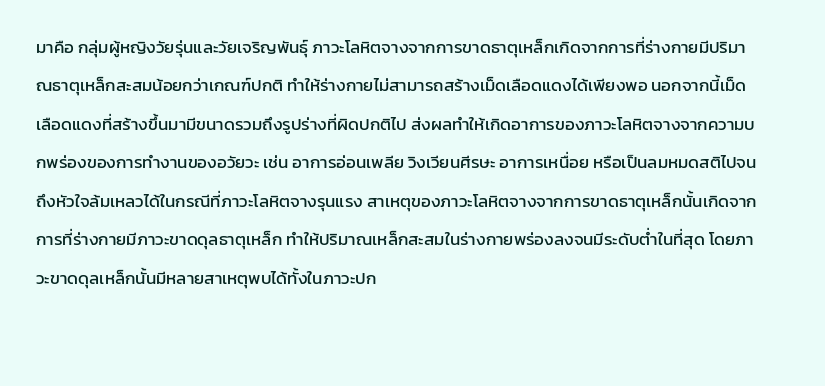มาคือ กลุ่มผู้หญิงวัยรุ่นและวัยเจริญพันธุ์ ภาวะโลหิตจางจากการขาดธาตุเหล็กเกิดจากการที่ร่างกายมีปริมาณธาตุเหล็กสะสมน้อยกว่าเกณฑ์ปกติ ทำให้ร่างกายไม่สามารถสร้างเม็ดเลือดแดงได้เพียงพอ นอกจากนี้เม็ดเลือดแดงที่สร้างขึ้นมามีขนาดรวมถึงรูปร่างที่ผิดปกติไป ส่งผลทำให้เกิดอาการของภาวะโลหิตจางจากความบกพร่องของการทำงานของอวัยวะ เช่น อาการอ่อนเพลีย วิงเวียนศีรษะ อาการเหนื่อย หรือเป็นลมหมดสติไปจนถึงหัวใจล้มเหลวได้ในกรณีที่ภาวะโลหิตจางรุนแรง สาเหตุของภาวะโลหิตจางจากการขาดธาตุเหล็กนั้นเกิดจากการที่ร่างกายมีภาวะขาดดุลธาตุเหล็ก ทำให้ปริมาณเหล็กสะสมในร่างกายพร่องลงจนมีระดับต่ำในที่สุด โดยภาวะขาดดุลเหล็กนั้นมีหลายสาเหตุพบได้ทั้งในภาวะปก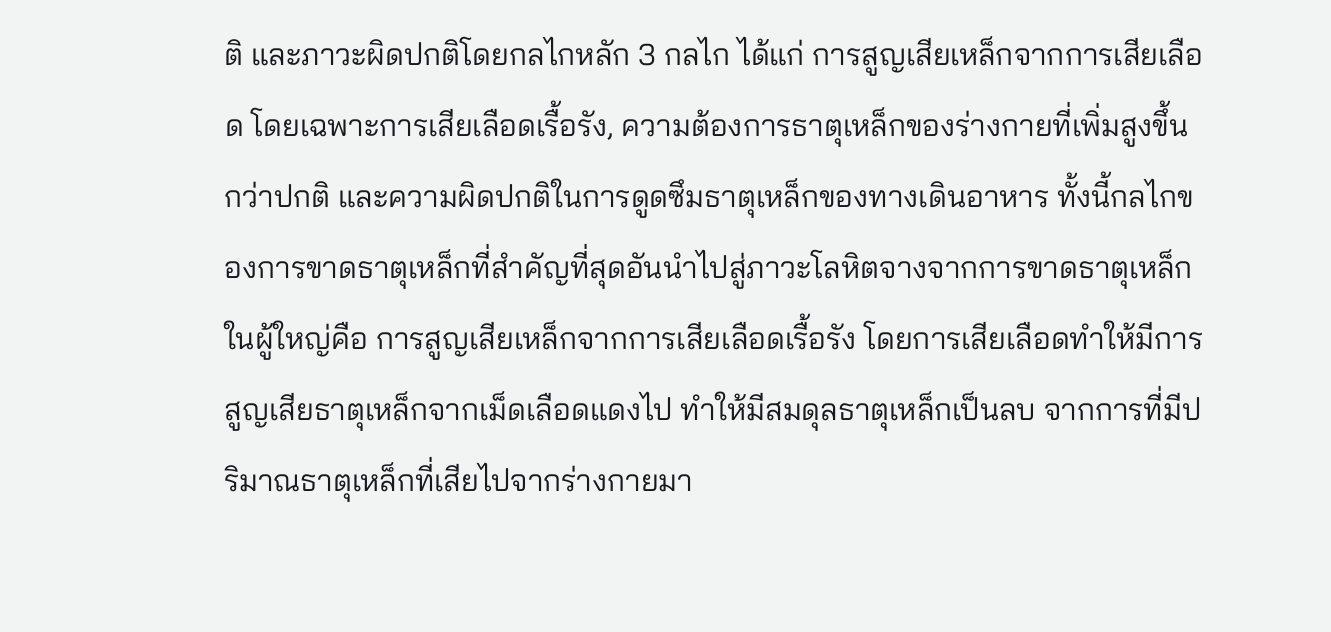ติ และภาวะผิดปกติโดยกลไกหลัก 3 กลไก ได้แก่ การสูญเสียเหล็กจากการเสียเลือด โดยเฉพาะการเสียเลือดเรื้อรัง, ความต้องการธาตุเหล็กของร่างกายที่เพิ่มสูงขึ้นกว่าปกติ และความผิดปกติในการดูดซึมธาตุเหล็กของทางเดินอาหาร ทั้งนี้กลไกของการขาดธาตุเหล็กที่สำคัญที่สุดอันนำไปสู่ภาวะโลหิตจางจากการขาดธาตุเหล็กในผู้ใหญ่คือ การสูญเสียเหล็กจากการเสียเลือดเรื้อรัง โดยการเสียเลือดทำให้มีการสูญเสียธาตุเหล็กจากเม็ดเลือดแดงไป ทำให้มีสมดุลธาตุเหล็กเป็นลบ จากการที่มีปริมาณธาตุเหล็กที่เสียไปจากร่างกายมา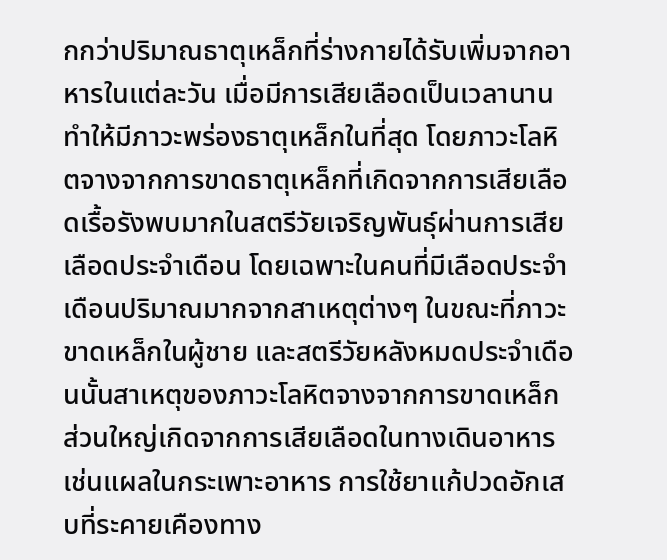กกว่าปริมาณธาตุเหล็กที่ร่างกายได้รับเพิ่มจากอาหารในแต่ละวัน เมื่อมีการเสียเลือดเป็นเวลานานทำให้มีภาวะพร่องธาตุเหล็กในที่สุด โดยภาวะโลหิตจางจากการขาดธาตุเหล็กที่เกิดจากการเสียเลือดเรื้อรังพบมากในสตรีวัยเจริญพันธุ์ผ่านการเสียเลือดประจำเดือน โดยเฉพาะในคนที่มีเลือดประจำเดือนปริมาณมากจากสาเหตุต่างๆ ในขณะที่ภาวะขาดเหล็กในผู้ชาย และสตรีวัยหลังหมดประจำเดือนนั้นสาเหตุของภาวะโลหิตจางจากการขาดเหล็กส่วนใหญ่เกิดจากการเสียเลือดในทางเดินอาหาร เช่นแผลในกระเพาะอาหาร การใช้ยาแก้ปวดอักเสบที่ระคายเคืองทาง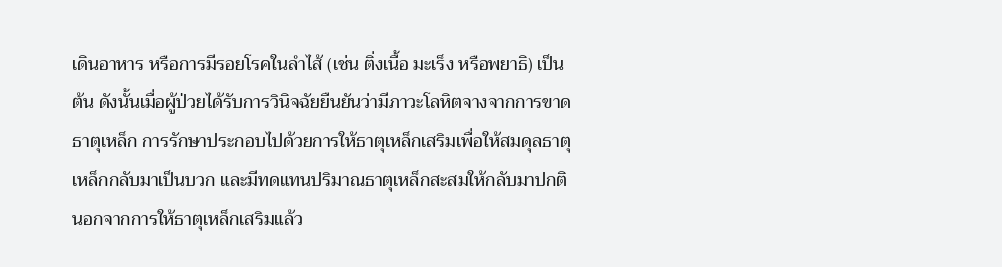เดินอาหาร หรือการมีรอยโรคในลำไส้ (เช่น ติ่งเนื้อ มะเร็ง หรือพยาธิ) เป็นต้น ดังนั้นเมื่อผู้ป่วยได้รับการวินิจฉัยยืนยันว่ามีภาวะโลหิตจางจากการขาดธาตุเหล็ก การรักษาประกอบไปด้วยการให้ธาตุเหล็กเสริมเพื่อให้สมดุลธาตุเหล็กกลับมาเป็นบวก และมีทดแทนปริมาณธาตุเหล็กสะสมให้กลับมาปกติ นอกจากการให้ธาตุเหล็กเสริมแล้ว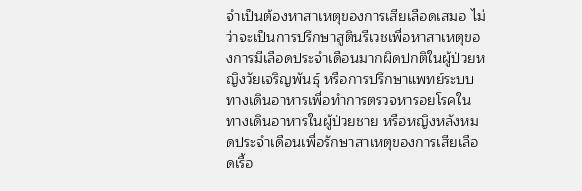จำเป็นต้องหาสาเหตุของการเสียเลือดเสมอ ไม่ว่าจะเป็นการปรึกษาสูตินรีเวชเพื่อหาสาเหตุของการมีเลือดประจำเดือนมากผิดปกติในผู้ป่วยหญิงวัยเจริญพันธุ์ หรือการปรึกษาแพทย์ระบบทางเดินอาหารเพื่อทำการตรวจหารอยโรคในทางเดินอาหารในผู้ป่วยชาย หรือหญิงหลังหมดประจำเดือนเพื่อรักษาสาเหตุของการเสียเลือดเรื้อ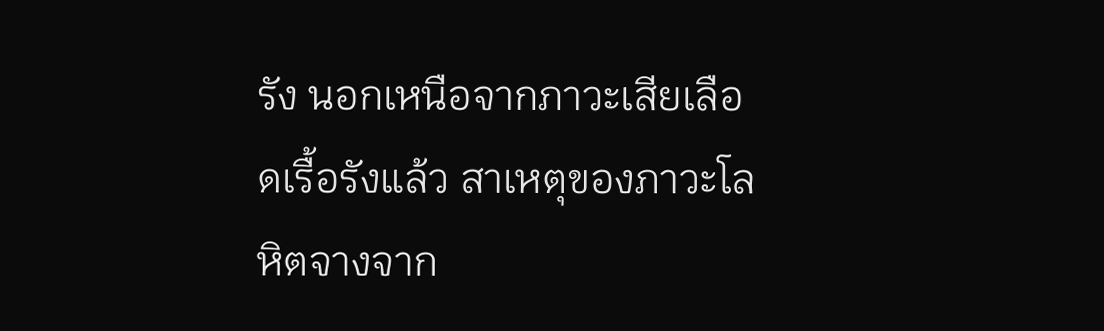รัง นอกเหนือจากภาวะเสียเลือดเรื้อรังแล้ว สาเหตุของภาวะโลหิตจางจาก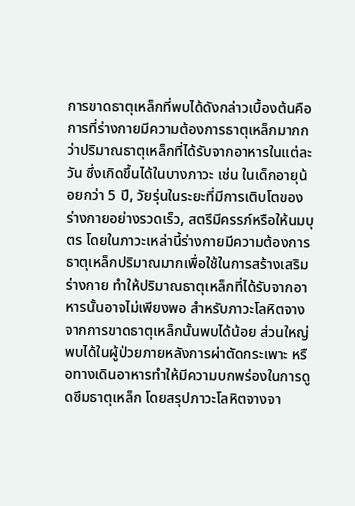การขาดธาตุเหล็กที่พบได้ดังกล่าวเบื้องต้นคือ การที่ร่างกายมีความต้องการธาตุเหล็กมากกว่าปริมาณธาตุเหล็กที่ได้รับจากอาหารในแต่ละวัน ซึ่งเกิดขึ้นได้ในบางภาวะ เช่น ในเด็กอายุน้อยกว่า 5 ปี, วัยรุ่นในระยะที่มีการเติบโตของร่างกายอย่างรวดเร็ว, สตรีมีครรภ์หรือให้นมบุตร โดยในภาวะเหล่านี้ร่างกายมีความต้องการธาตุเหล็กปริมาณมากเพื่อใช้ในการสร้างเสริมร่างกาย ทำให้ปริมาณธาตุเหล็กที่ได้รับจากอาหารนั้นอาจไม่เพียงพอ สำหรับภาวะโลหิตจางจากการขาดธาตุเหล็กนั้นพบได้น้อย ส่วนใหญ่พบได้ในผู้ป่วยภายหลังการผ่าตัดกระเพาะ หรือทางเดินอาหารทำให้มีความบกพร่องในการดูดซึมธาตุเหล็ก โดยสรุปภาวะโลหิตจางจา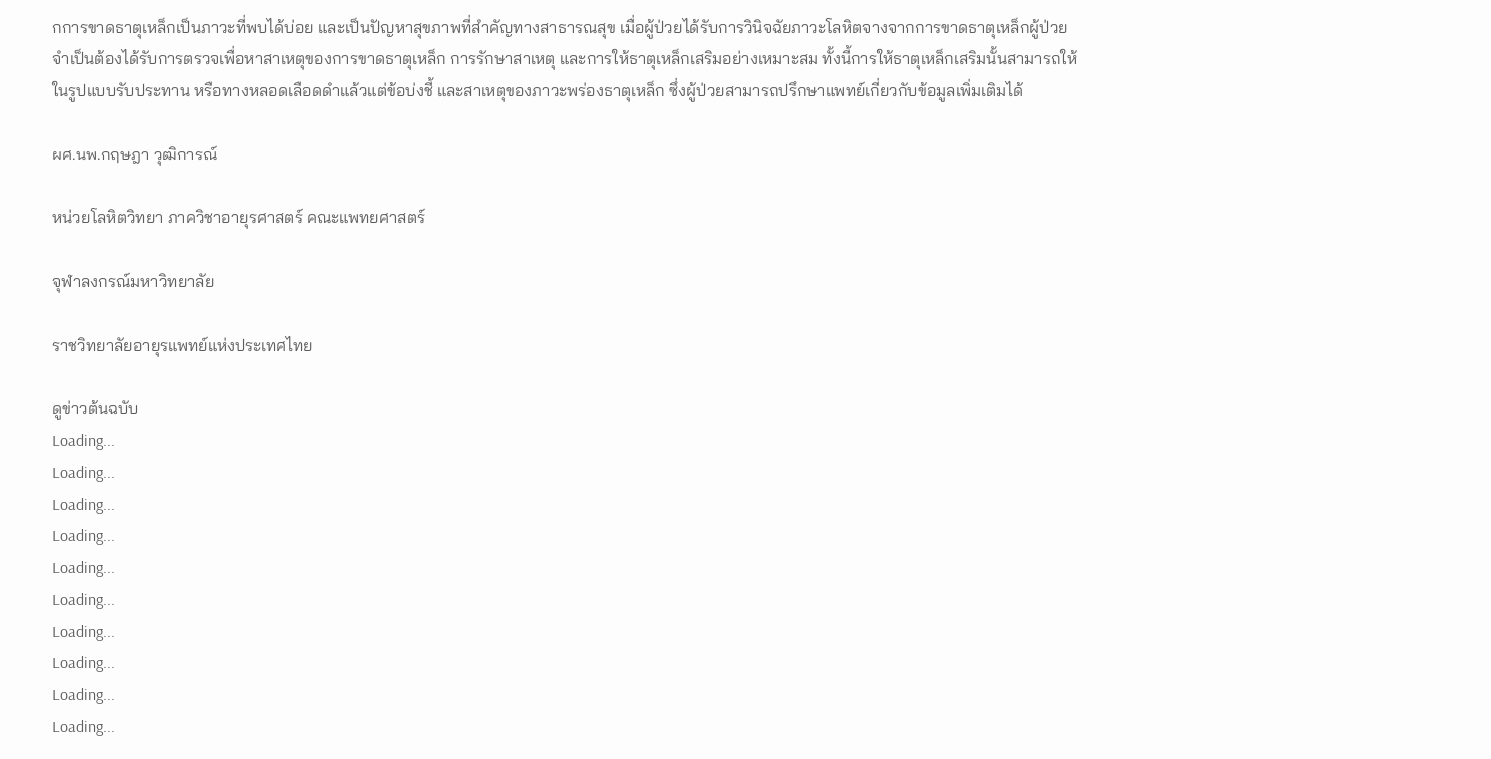กการขาดธาตุเหล็กเป็นภาวะที่พบได้บ่อย และเป็นปัญหาสุขภาพที่สำคัญทางสาธารณสุข เมื่อผู้ป่วยได้รับการวินิจฉัยภาวะโลหิตจางจากการขาดธาตุเหล็กผู้ป่วยจำเป็นต้องได้รับการตรวจเพื่อหาสาเหตุของการขาดธาตุเหล็ก การรักษาสาเหตุ และการให้ธาตุเหล็กเสริมอย่างเหมาะสม ทั้งนี้การให้ธาตุเหล็กเสริมนั้นสามารถให้ในรูปแบบรับประทาน หรือทางหลอดเลือดดำแล้วแต่ข้อบ่งชี้ และสาเหตุของภาวะพร่องธาตุเหล็ก ซึ่งผู้ป่วยสามารถปรึกษาแพทย์เกี่ยวกับข้อมูลเพิ่มเติมได้

ผศ.นพ.กฤษฎา วุฒิการณ์

หน่วยโลหิตวิทยา ภาควิชาอายุรศาสตร์ คณะแพทยศาสตร์

จุฬาลงกรณ์มหาวิทยาลัย

ราชวิทยาลัยอายุรแพทย์แห่งประเทศไทย

ดูข่าวต้นฉบับ
Loading...
Loading...
Loading...
Loading...
Loading...
Loading...
Loading...
Loading...
Loading...
Loading...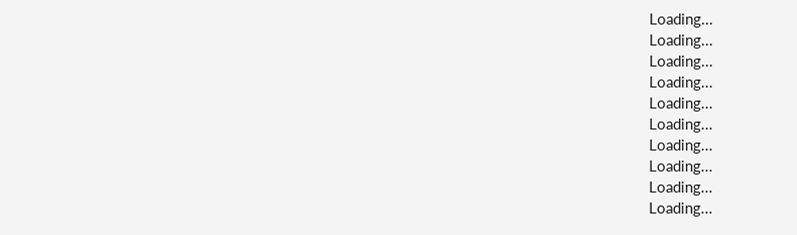Loading...
Loading...
Loading...
Loading...
Loading...
Loading...
Loading...
Loading...
Loading...
Loading...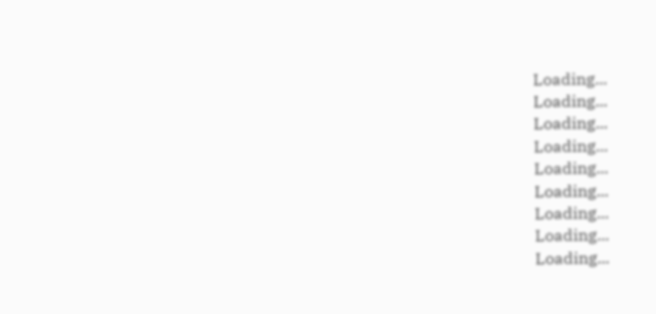Loading...
Loading...
Loading...
Loading...
Loading...
Loading...
Loading...
Loading...
Loading...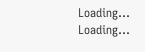Loading...
Loading...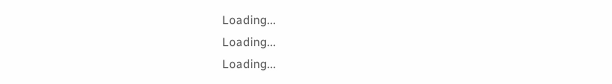Loading...
Loading...
Loading...